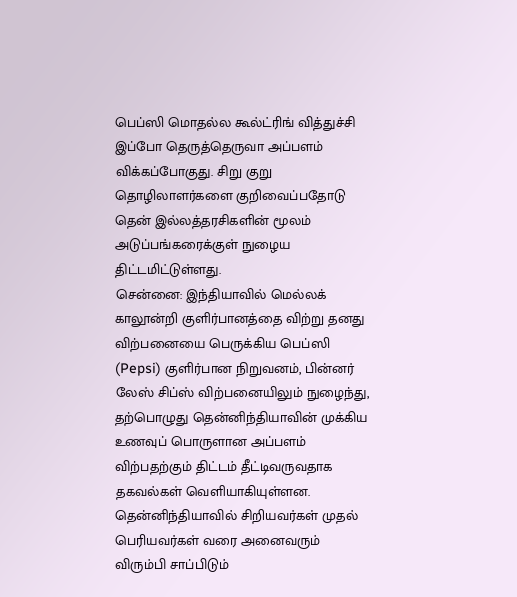பெப்ஸி மொதல்ல கூல்ட்ரிங் வித்துச்சி இப்போ தெருத்தெருவா அப்பளம் விக்கப்போகுது. சிறு குறு தொழிலாளர்களை குறிவைப்பதோடு தென் இல்லத்தரசிகளின் மூலம் அடுப்பங்கரைக்குள் நுழைய திட்டமிட்டுள்ளது.
சென்னை: இந்தியாவில் மெல்லக் காலூன்றி குளிர்பானத்தை விற்று தனது விற்பனையை பெருக்கிய பெப்ஸி (Pepsi) குளிர்பான நிறுவனம், பின்னர் லேஸ் சிப்ஸ் விற்பனையிலும் நுழைந்து, தற்பொழுது தென்னிந்தியாவின் முக்கிய உணவுப் பொருளான அப்பளம் விற்பதற்கும் திட்டம் தீட்டிவருவதாக தகவல்கள் வெளியாகியுள்ளன.
தென்னிந்தியாவில் சிறியவர்கள் முதல் பெரியவர்கள் வரை அனைவரும் விரும்பி சாப்பிடும்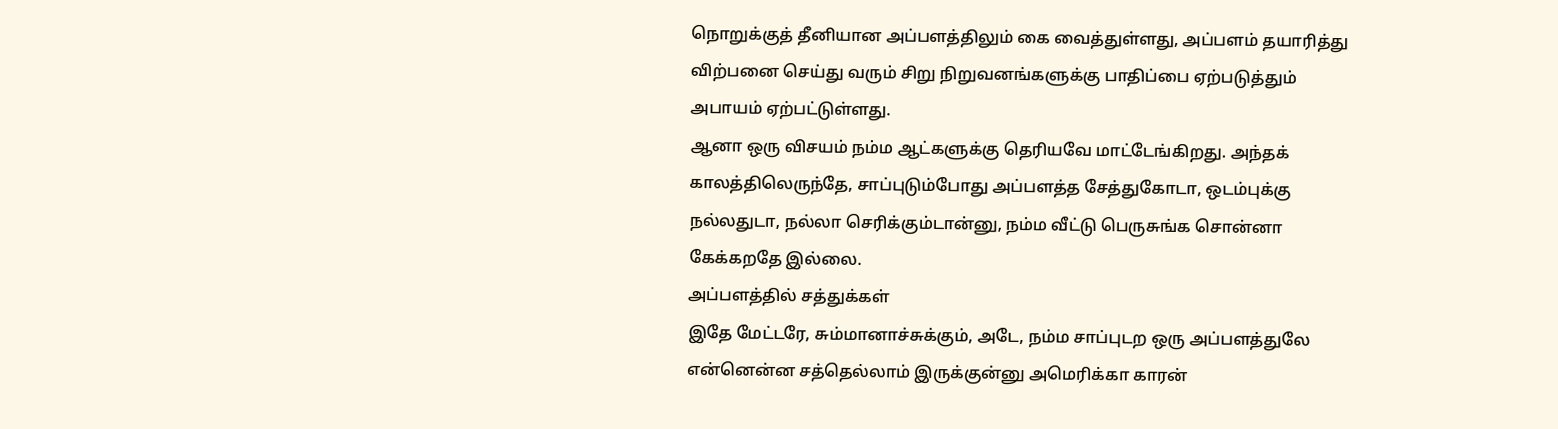நொறுக்குத் தீனியான அப்பளத்திலும் கை வைத்துள்ளது, அப்பளம் தயாரித்து விற்பனை செய்து வரும் சிறு நிறுவனங்களுக்கு பாதிப்பை ஏற்படுத்தும் அபாயம் ஏற்பட்டுள்ளது.
ஆனா ஒரு விசயம் நம்ம ஆட்களுக்கு தெரியவே மாட்டேங்கிறது. அந்தக் காலத்திலெருந்தே, சாப்புடும்போது அப்பளத்த சேத்துகோடா, ஒடம்புக்கு நல்லதுடா, நல்லா செரிக்கும்டான்னு, நம்ம வீட்டு பெருசுங்க சொன்னா கேக்கறதே இல்லை.
அப்பளத்தில் சத்துக்கள்
இதே மேட்டரே, சும்மானாச்சுக்கும், அடே, நம்ம சாப்புடற ஒரு அப்பளத்துலே என்னென்ன சத்தெல்லாம் இருக்குன்னு அமெரிக்கா காரன்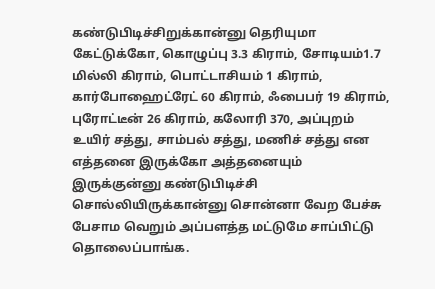கண்டுபிடிச்சிறுக்கான்னு தெரியுமா கேட்டுக்கோ, கொழுப்பு 3.3 கிராம், சோடியம்1.7 மில்லி கிராம், பொட்டாசியம் 1 கிராம், கார்போஹைட்ரேட் 60 கிராம், ஃபைபர் 19 கிராம், புரோட்டீன் 26 கிராம், கலோரி 370, அப்புறம் உயிர் சத்து, சாம்பல் சத்து, மணிச் சத்து என எத்தனை இருக்கோ அத்தனையும் இருக்குன்னு கண்டுபிடிச்சி சொல்லியிருக்கான்னு சொன்னா வேற பேச்சு பேசாம வெறும் அப்பளத்த மட்டுமே சாப்பிட்டு தொலைப்பாங்க.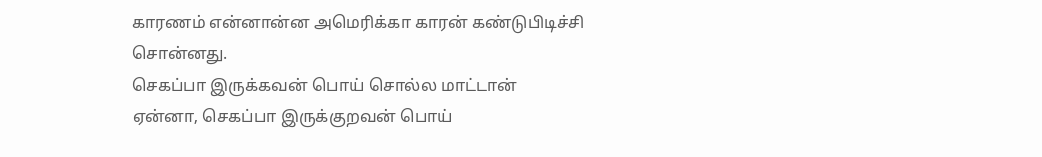காரணம் என்னான்ன அமெரிக்கா காரன் கண்டுபிடிச்சி சொன்னது.
செகப்பா இருக்கவன் பொய் சொல்ல மாட்டான்
ஏன்னா, செகப்பா இருக்குறவன் பொய்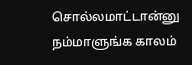சொல்லமாட்டான்னு நம்மாளுங்க காலம்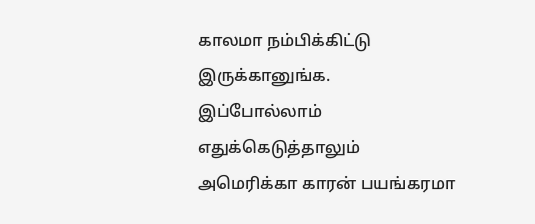காலமா நம்பிக்கிட்டு இருக்கானுங்க. இப்போல்லாம் எதுக்கெடுத்தாலும் அமெரிக்கா காரன் பயங்கரமா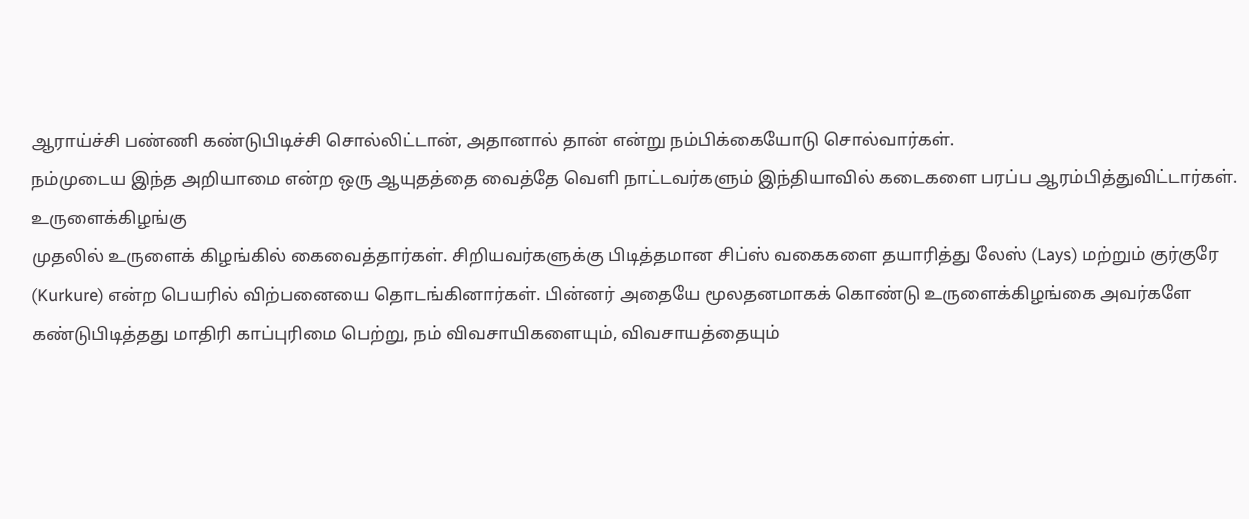ஆராய்ச்சி பண்ணி கண்டுபிடிச்சி சொல்லிட்டான், அதானால் தான் என்று நம்பிக்கையோடு சொல்வார்கள்.
நம்முடைய இந்த அறியாமை என்ற ஒரு ஆயுதத்தை வைத்தே வெளி நாட்டவர்களும் இந்தியாவில் கடைகளை பரப்ப ஆரம்பித்துவிட்டார்கள்.
உருளைக்கிழங்கு
முதலில் உருளைக் கிழங்கில் கைவைத்தார்கள். சிறியவர்களுக்கு பிடித்தமான சிப்ஸ் வகைகளை தயாரித்து லேஸ் (Lays) மற்றும் குர்குரே (Kurkure) என்ற பெயரில் விற்பனையை தொடங்கினார்கள். பின்னர் அதையே மூலதனமாகக் கொண்டு உருளைக்கிழங்கை அவர்களே கண்டுபிடித்தது மாதிரி காப்புரிமை பெற்று, நம் விவசாயிகளையும், விவசாயத்தையும்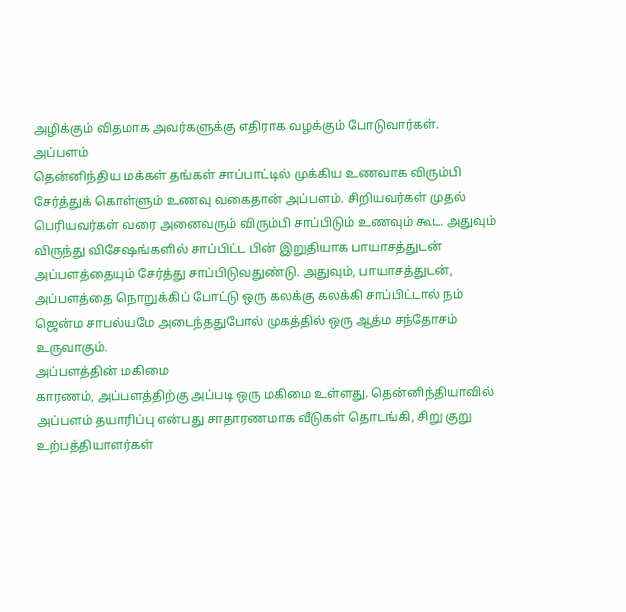அழிக்கும் விதமாக அவர்களுக்கு எதிராக வழக்கும் போடுவார்கள்.
அப்பளம்
தென்னிந்திய மக்கள் தங்கள் சாப்பாட்டில் முக்கிய உணவாக விரும்பி சேர்த்துக் கொள்ளும் உணவு வகைதான் அப்பளம். சிறியவர்கள் முதல் பெரியவர்கள் வரை அனைவரும் விரும்பி சாப்பிடும் உணவும் கூட. அதுவும் விருந்து விசேஷங்களில் சாப்பிட்ட பின் இறுதியாக பாயாசத்துடன் அப்பளத்தையும் சேர்த்து சாப்பிடுவதுண்டு. அதுவும், பாயாசத்துடன், அப்பளத்தை நொறுக்கிப் போட்டு ஒரு கலக்கு கலக்கி சாப்பிட்டால் நம் ஜென்ம சாபல்யமே அடைந்ததுபோல் முகத்தில் ஒரு ஆத்ம சந்தோசம் உருவாகும்.
அப்பளத்தின் மகிமை
காரணம், அப்பளத்திற்கு அப்படி ஒரு மகிமை உள்ளது. தென்னிந்தியாவில் அப்பளம் தயாரிப்பு என்பது சாதாரணமாக வீடுகள் தொடங்கி, சிறு குறு உற்பத்தியாளர்கள்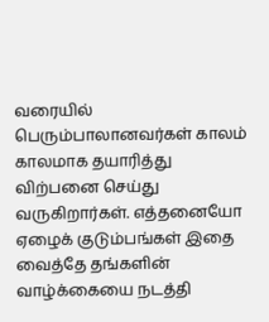வரையில் பெரும்பாலானவர்கள் காலம் காலமாக தயாரித்து விற்பனை செய்து வருகிறார்கள். எத்தனையோ ஏழைக் குடும்பங்கள் இதை வைத்தே தங்களின் வாழ்க்கையை நடத்தி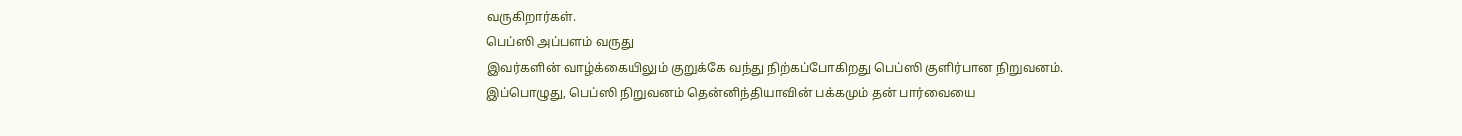வருகிறார்கள்.
பெப்ஸி அப்பளம் வருது
இவர்களின் வாழ்க்கையிலும் குறுக்கே வந்து நிற்கப்போகிறது பெப்ஸி குளிர்பான நிறுவனம். இப்பொழுது, பெப்ஸி நிறுவனம் தென்னிந்தியாவின் பக்கமும் தன் பார்வையை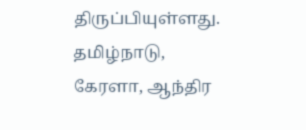திருப்பியுள்ளது. தமிழ்நாடு, கேரளா, ஆந்திர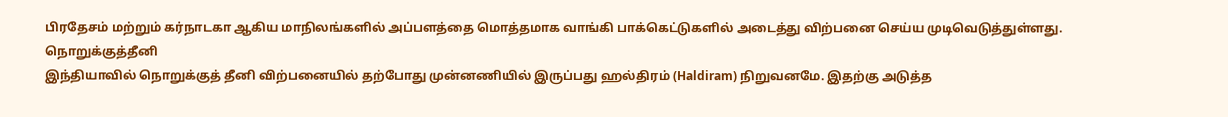பிரதேசம் மற்றும் கர்நாடகா ஆகிய மாநிலங்களில் அப்பளத்தை மொத்தமாக வாங்கி பாக்கெட்டுகளில் அடைத்து விற்பனை செய்ய முடிவெடுத்துள்ளது.
நொறுக்குத்தீனி
இந்தியாவில் நொறுக்குத் தீனி விற்பனையில் தற்போது முன்னணியில் இருப்பது ஹல்திரம் (Haldiram) நிறுவனமே. இதற்கு அடுத்த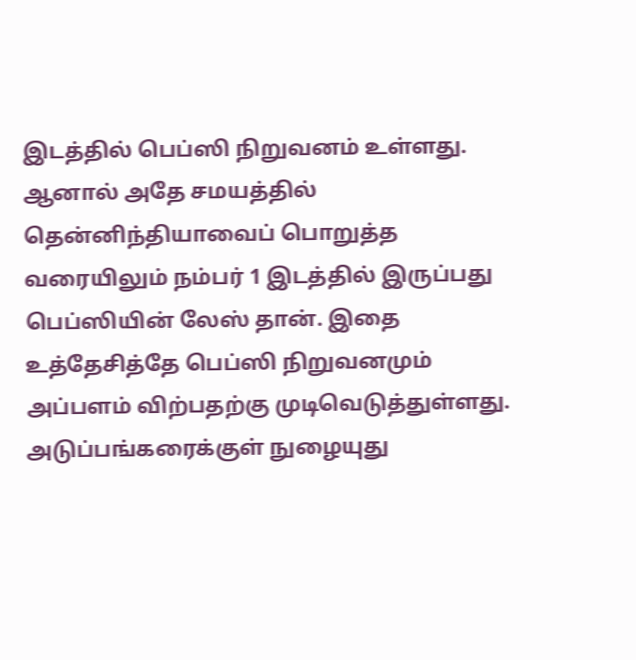இடத்தில் பெப்ஸி நிறுவனம் உள்ளது. ஆனால் அதே சமயத்தில் தென்னிந்தியாவைப் பொறுத்த வரையிலும் நம்பர் 1 இடத்தில் இருப்பது பெப்ஸியின் லேஸ் தான். இதை உத்தேசித்தே பெப்ஸி நிறுவனமும் அப்பளம் விற்பதற்கு முடிவெடுத்துள்ளது.
அடுப்பங்கரைக்குள் நுழையுது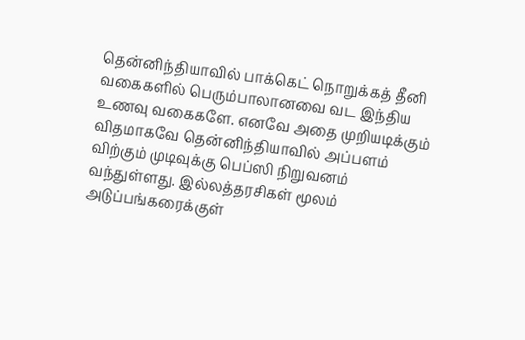தென்னிந்தியாவில் பாக்கெட் நொறுக்கத் தீனி வகைகளில் பெரும்பாலானவை வட இந்திய உணவு வகைகளே. எனவே அதை முறியடிக்கும் விதமாகவே தென்னிந்தியாவில் அப்பளம் விற்கும் முடிவுக்கு பெப்ஸி நிறுவனம் வந்துள்ளது. இல்லத்தரசிகள் மூலம் அடுப்பங்கரைக்குள்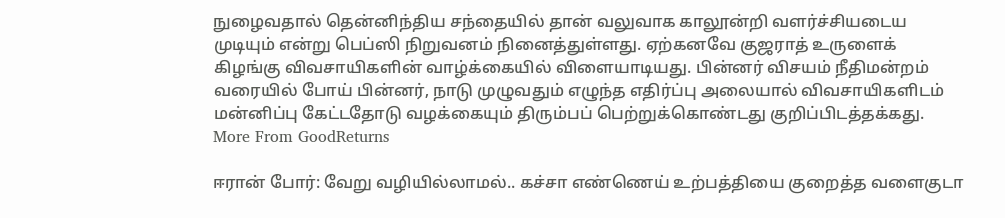நுழைவதால் தென்னிந்திய சந்தையில் தான் வலுவாக காலூன்றி வளர்ச்சியடைய முடியும் என்று பெப்ஸி நிறுவனம் நினைத்துள்ளது. ஏற்கனவே குஜராத் உருளைக் கிழங்கு விவசாயிகளின் வாழ்க்கையில் விளையாடியது. பின்னர் விசயம் நீதிமன்றம் வரையில் போய் பின்னர், நாடு முழுவதும் எழுந்த எதிர்ப்பு அலையால் விவசாயிகளிடம் மன்னிப்பு கேட்டதோடு வழக்கையும் திரும்பப் பெற்றுக்கொண்டது குறிப்பிடத்தக்கது.
More From GoodReturns

ஈரான் போர்: வேறு வழியில்லாமல்.. கச்சா எண்ணெய் உற்பத்தியை குறைத்த வளைகுடா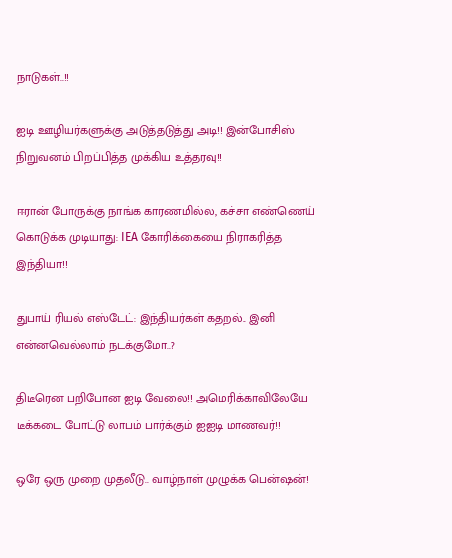நாடுகள்..!!

ஐடி ஊழியர்களுக்கு அடுத்தடுத்து அடி!! இன்போசிஸ் நிறுவனம் பிறப்பித்த முக்கிய உத்தரவு!!

ஈரான் போருக்கு நாங்க காரணமில்ல, கச்சா எண்ணெய் கொடுக்க முடியாது: IEA கோரிக்கையை நிராகரித்த இந்தியா!!

துபாய் ரியல் எஸ்டேட்: இந்தியர்கள் கதறல்.. இனி என்னவெல்லாம் நடக்குமோ..?

திடீரென பறிபோன ஐடி வேலை!! அமெரிக்காவிலேயே டீக்கடை போட்டு லாபம் பார்க்கும் ஐஐடி மாணவர்!!

ஒரே ஒரு முறை முதலீடு.. வாழ்நாள் முழுக்க பென்ஷன்!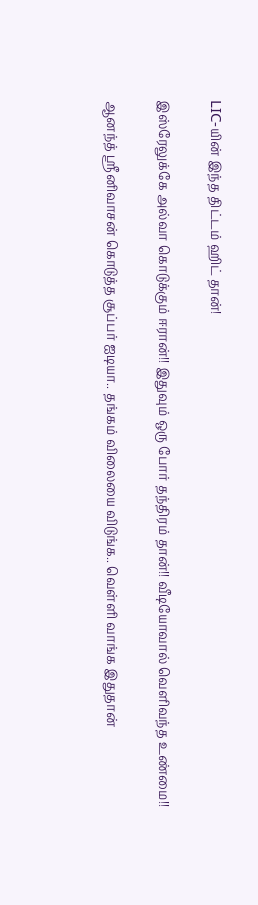LIC-யின் இந்த திட்டம் ஹிட் தான்!

இஸ்ரேலுக்கே அல்வா கொடுக்கும் ஈரான்!! இதுவும் ஒரு போர் தந்திரம் தான்!! வீடியோவால் வெளிவந்த உண்மை!!

ஆனந்த் ஸ்ரீனிவாசன் கொடுத்த சூப்பர் ஐடியா.. தங்கம் விலையை விடுங்க.. வெள்ளி வாங்க இதுதான்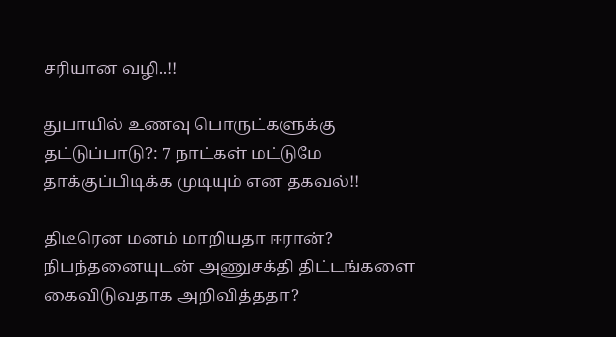சரியான வழி..!!

துபாயில் உணவு பொருட்களுக்கு தட்டுப்பாடு?: 7 நாட்கள் மட்டுமே தாக்குப்பிடிக்க முடியும் என தகவல்!!

திடீரென மனம் மாறியதா ஈரான்? நிபந்தனையுடன் அணுசக்தி திட்டங்களை கைவிடுவதாக அறிவித்ததா?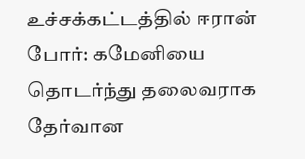உச்சக்கட்டத்தில் ஈரான் போர்: கமேனியை தொடர்ந்து தலைவராக தேர்வான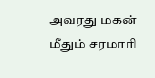அவரது மகன் மீதும் சரமாரி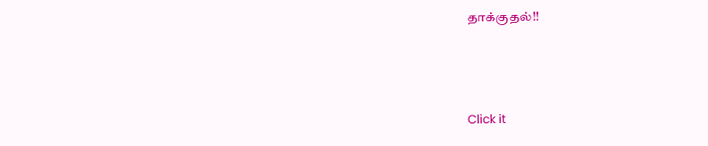தாக்குதல்!!



Click it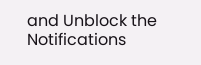and Unblock the Notifications